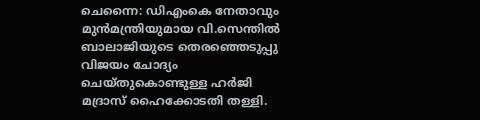ചെന്നൈ: ഡിഎംകെ നേതാവും മുൻമന്ത്രിയുമായ വി.സെന്തിൽ ബാലാജിയുടെ തെരഞ്ഞെടുപ്പു വിജയം ചോദ്യം ചെയ്തുകൊണ്ടുള്ള ഹർജി മദ്രാസ് ഹൈക്കോടതി തള്ളി.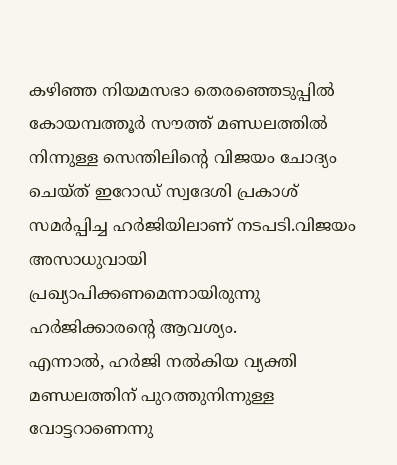കഴിഞ്ഞ നിയമസഭാ തെരഞ്ഞെടുപ്പിൽ കോയമ്പത്തൂർ സൗത്ത് മണ്ഡലത്തിൽ നിന്നുള്ള സെന്തിലിന്റെ വിജയം ചോദ്യം ചെയ്ത് ഇറോഡ് സ്വദേശി പ്രകാശ് സമർപ്പിച്ച ഹർജിയിലാണ് നടപടി.വിജയം അസാധുവായി പ്രഖ്യാപിക്കണമെന്നായിരുന്നു ഹർജിക്കാരന്റെ ആവശ്യം.
എന്നാൽ, ഹർജി നൽകിയ വ്യക്തി മണ്ഡലത്തിന് പുറത്തുനിന്നുള്ള വോട്ടറാണെന്നു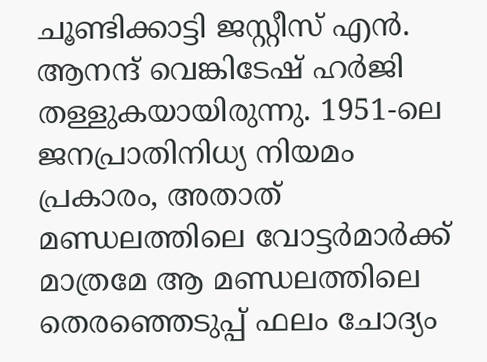ചൂണ്ടിക്കാട്ടി ജസ്റ്റീസ് എൻ. ആനന്ദ് വെങ്കിടേഷ് ഹർജി തള്ളുകയായിരുന്നു. 1951-ലെ ജനപ്രാതിനിധ്യ നിയമം പ്രകാരം, അതാത് മണ്ഡലത്തിലെ വോട്ടർമാർക്ക് മാത്രമേ ആ മണ്ഡലത്തിലെ തെരഞ്ഞെടുപ്പ് ഫലം ചോദ്യം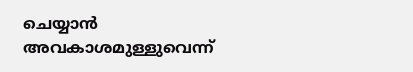ചെയ്യാൻ അവകാശമുള്ളുവെന്ന്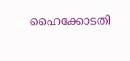ഹൈക്കോടതി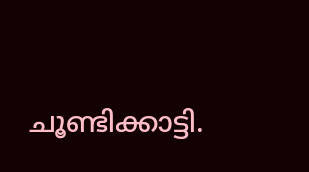ചൂണ്ടിക്കാട്ടി.